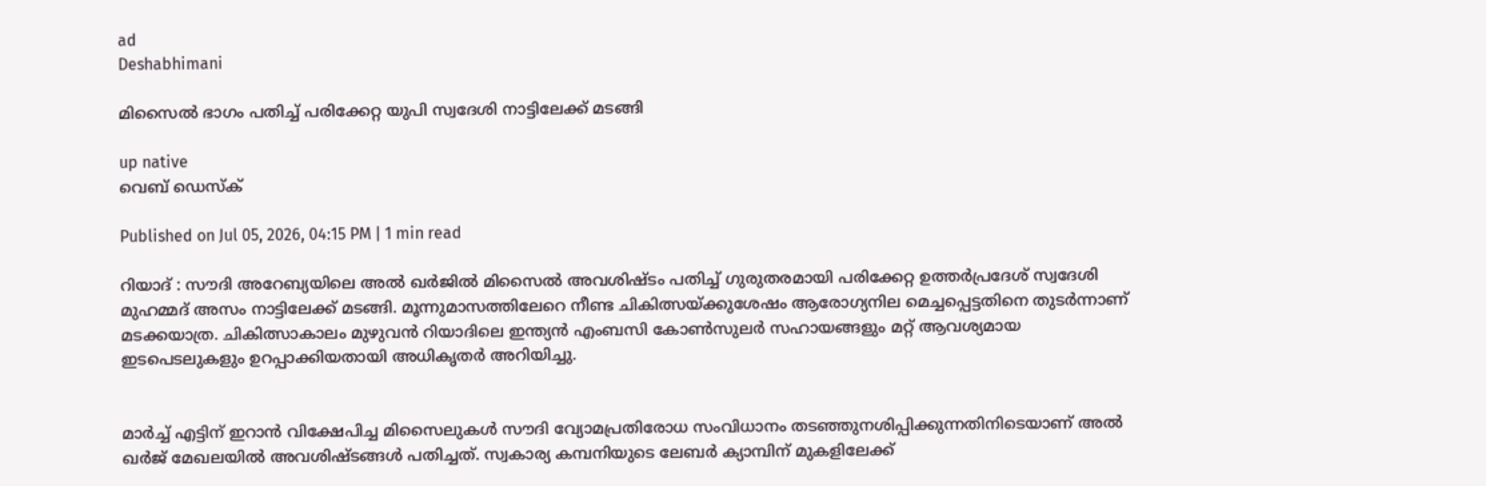ad
Deshabhimani

മിസൈൽ ഭാഗം പതിച്ച് പരിക്കേറ്റ യുപി സ്വദേശി നാട്ടിലേക്ക് മടങ്ങി

up native
വെബ് ഡെസ്ക്

Published on Jul 05, 2026, 04:15 PM | 1 min read

റിയാദ് : സ‍ൗദി അറേബ്യയിലെ അൽ ഖർജിൽ മിസൈൽ അവശിഷ്ടം പതിച്ച് ഗുരുതരമായി പരിക്കേറ്റ ഉത്തർപ്രദേശ് സ്വദേശി മുഹമ്മദ് അസം നാട്ടിലേക്ക് മടങ്ങി. മൂന്നുമാസത്തിലേറെ നീണ്ട ചികിത്സയ്ക്കുശേഷം ആരോഗ്യനില മെച്ചപ്പെട്ടതിനെ തുടർന്നാണ് മടക്കയാത്ര. ചികിത്സാകാലം മുഴുവൻ റിയാദിലെ ഇന്ത്യൻ എംബസി കോൺസുലർ സഹായങ്ങളും മറ്റ് ആവശ്യമായ ഇടപെടലുകളും ഉറപ്പാക്കിയതായി അധികൃതർ അറിയിച്ചു.


മാർച്ച് എട്ടിന് ഇറാൻ വിക്ഷേപിച്ച മിസൈലുകൾ സൗദി വ്യോമപ്രതിരോധ സംവിധാനം തടഞ്ഞുനശിപ്പിക്കുന്നതിനിടെയാണ് അൽ ഖർജ് മേഖലയിൽ അവശിഷ്ടങ്ങൾ പതിച്ചത്. സ്വകാര്യ കമ്പനിയുടെ ലേബർ ക്യാമ്പിന് മുകളിലേക്ക്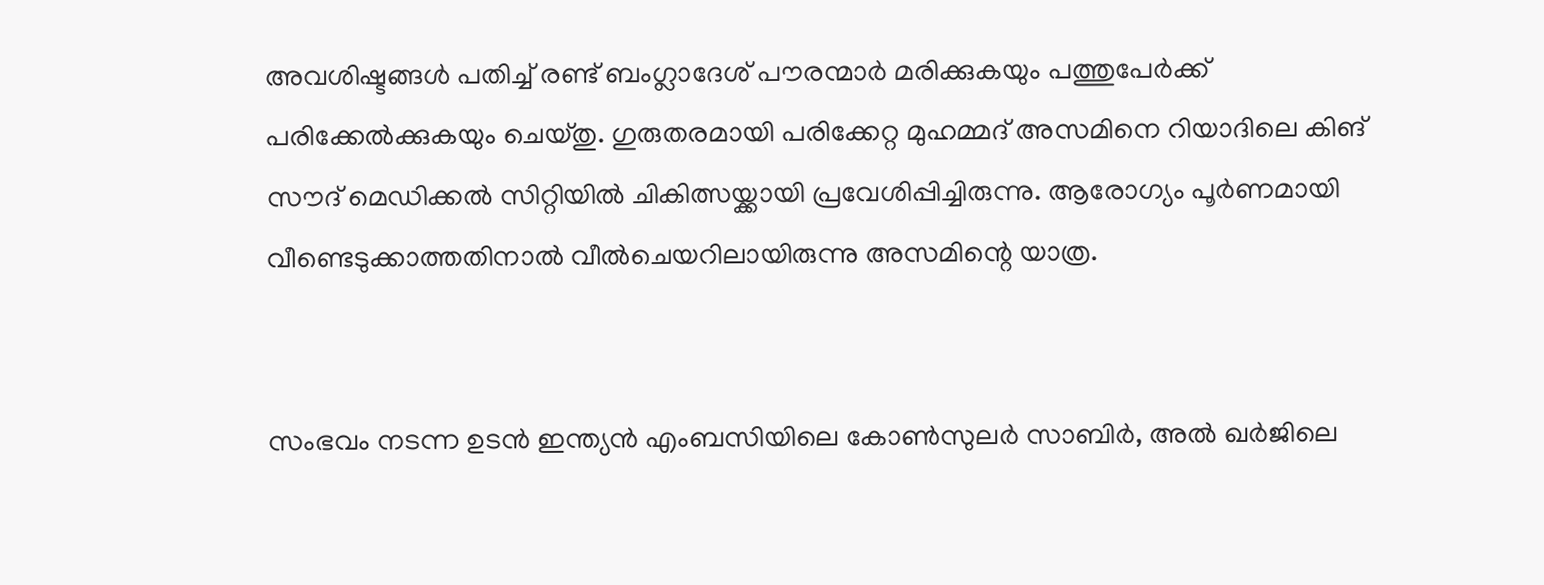അവശിഷ്ടങ്ങൾ പതിച്ച്‌ രണ്ട് ബംഗ്ലാദേശ് പൗരന്മാർ മരിക്കുകയും പത്തുപേർക്ക് പരിക്കേൽക്കുകയും ചെയ്തു. ഗുരുതരമായി പരിക്കേറ്റ മുഹമ്മദ് അസമിനെ റിയാദിലെ കിങ്‌ സൗദ് മെഡിക്കൽ സിറ്റിയിൽ ചികിത്സയ്ക്കായി പ്രവേശിപ്പിച്ചിരുന്നു. ആരോഗ്യം പൂർണമായി വീണ്ടെടുക്കാത്തതിനാൽ വീൽചെയറിലായിരുന്നു അസമിന്റെ യാത്ര.


സംഭവം നടന്ന ഉടൻ ഇന്ത്യൻ എംബസിയിലെ കോൺസുലർ സാബിർ, അൽ ഖർജിലെ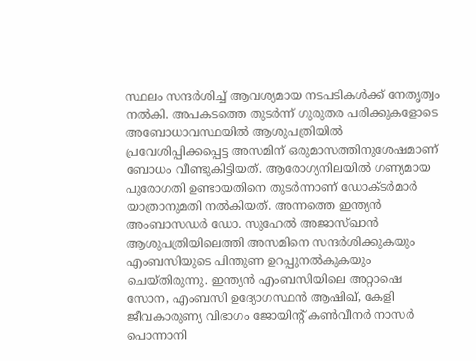സ്ഥലം സന്ദർശിച്ച് ആവശ്യമായ നടപടികൾക്ക് നേതൃത്വം നൽകി. അപകടത്തെ തുടർന്ന് ഗുരുതര പരിക്കുകളോടെ അബോധാവസ്ഥയിൽ ആശുപത്രിയിൽ പ്രവേശിപ്പിക്കപ്പെട്ട അസമിന് ഒരുമാസത്തിനുശേഷമാണ് ബോധം വീണ്ടുകിട്ടിയത്. ആരോഗ്യനിലയിൽ ഗണ്യമായ പുരോഗതി ഉണ്ടായതിനെ തുടർന്നാണ് ഡോക്ടർമാർ യാത്രാനുമതി നൽകിയത്. അന്നത്തെ ഇന്ത്യൻ അംബാസഡർ ഡോ. സുഹേൽ അജാസ്ഖാൻ ആശുപത്രിയിലെത്തി അസമിനെ സന്ദർശിക്കുകയും എംബസിയുടെ പിന്തുണ ഉറപ്പുനൽകുകയും ചെയ്‌തിരുന്നു. ഇന്ത്യൻ എംബസിയിലെ അറ്റാഷെ സോന, എംബസി ഉദ്യോഗസ്ഥൻ ആഷിഖ്, കേളി ജീവകാരുണ്യ വിഭാഗം ജോയിന്റ് കൺവീനർ നാസർ പൊന്നാനി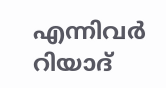എന്നിവർ റിയാദ്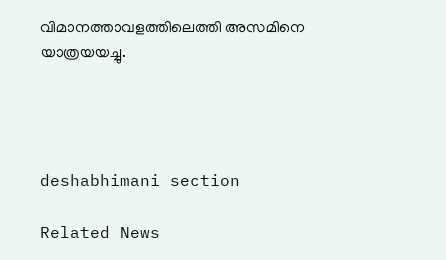വിമാനത്താവളത്തിലെത്തി അസമിനെ യാത്രയയച്ചു.




deshabhimani section

Related News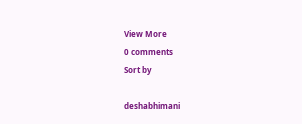View More
0 comments
Sort by

deshabhimani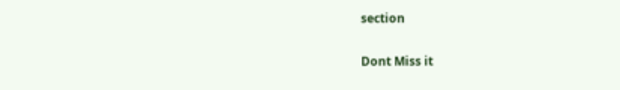section

Dont Miss it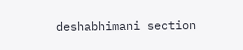deshabhimani section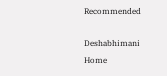Recommended

Deshabhimani
Home